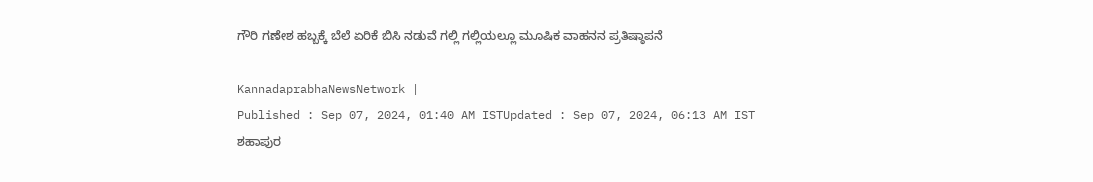ಗೌರಿ ಗಣೇಶ ಹಬ್ಬಕ್ಕೆ ಬೆಲೆ ಏರಿಕೆ ಬಿಸಿ ನಡುವೆ ಗಲ್ಲಿ ಗಲ್ಲಿಯಲ್ಲೂ ಮೂಷಿಕ ವಾಹನನ ಪ್ರತಿಷ್ಠಾಪನೆ

KannadaprabhaNewsNetwork |
Published : Sep 07, 2024, 01:40 AM ISTUpdated : Sep 07, 2024, 06:13 AM IST
ಶಹಾಪುರ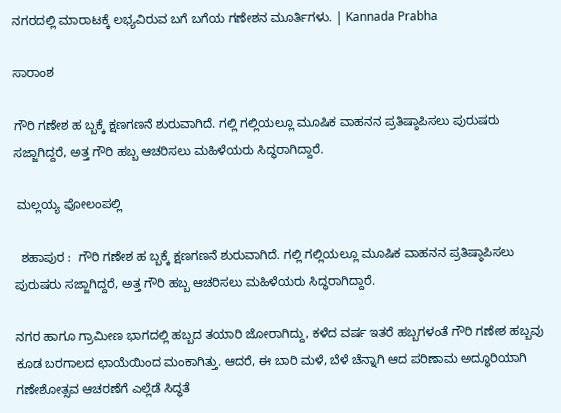ನಗರದಲ್ಲಿ ಮಾರಾಟಕ್ಕೆ ಲಭ್ಯವಿರುವ ಬಗೆ ಬಗೆಯ ಗಣೇಶನ ಮೂರ್ತಿಗಳು. | Kannada Prabha

ಸಾರಾಂಶ

ಗೌರಿ ಗಣೇಶ ಹ ಬ್ಬಕ್ಕೆ ಕ್ಷಣಗಣನೆ ಶುರುವಾಗಿದೆ. ಗಲ್ಲಿ ಗಲ್ಲಿಯಲ್ಲೂ ಮೂಷಿಕ ವಾಹನನ ಪ್ರತಿಷ್ಠಾಪಿಸಲು ಪುರುಷರು ಸಜ್ಜಾಗಿದ್ದರೆ, ಅತ್ತ ಗೌರಿ ಹಬ್ಬ ಆಚರಿಸಲು ಮಹಿಳೆಯರು ಸಿದ್ಧರಾಗಿದ್ದಾರೆ.

 ಮಲ್ಲಯ್ಯ ಪೋಲಂಪಲ್ಲಿ

  ಶಹಾಪುರ :  ಗೌರಿ ಗಣೇಶ ಹ ಬ್ಬಕ್ಕೆ ಕ್ಷಣಗಣನೆ ಶುರುವಾಗಿದೆ. ಗಲ್ಲಿ ಗಲ್ಲಿಯಲ್ಲೂ ಮೂಷಿಕ ವಾಹನನ ಪ್ರತಿಷ್ಠಾಪಿಸಲು ಪುರುಷರು ಸಜ್ಜಾಗಿದ್ದರೆ, ಅತ್ತ ಗೌರಿ ಹಬ್ಬ ಆಚರಿಸಲು ಮಹಿಳೆಯರು ಸಿದ್ಧರಾಗಿದ್ದಾರೆ.

ನಗರ ಹಾಗೂ ಗ್ರಾಮೀಣ ಭಾಗದಲ್ಲಿ ಹಬ್ಬದ ತಯಾರಿ ಜೋರಾಗಿದ್ದು, ಕಳೆದ ವರ್ಷ ಇತರೆ ಹಬ್ಬಗಳಂತೆ ಗೌರಿ ಗಣೇಶ ಹಬ್ಬವು ಕೂಡ ಬರಗಾಲದ ಛಾಯೆಯಿಂದ ಮಂಕಾಗಿತ್ತು. ಆದರೆ, ಈ ಬಾರಿ ಮಳೆ, ಬೆಳೆ ಚೆನ್ನಾಗಿ ಆದ ಪರಿಣಾಮ ಅದ್ಧೂರಿಯಾಗಿ ಗಣೇಶೋತ್ಸವ ಆಚರಣೆಗೆ ಎಲ್ಲೆಡೆ ಸಿದ್ಧತೆ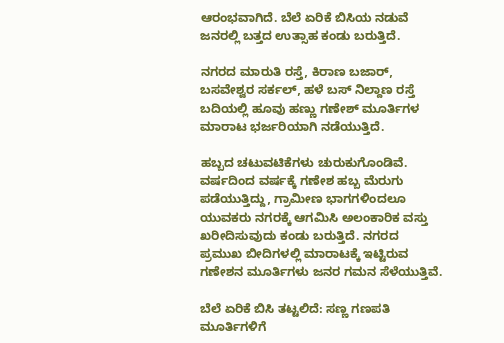ಆರಂಭವಾಗಿದೆ. ಬೆಲೆ ಏರಿಕೆ ಬಿಸಿಯ ನಡುವೆ ಜನರಲ್ಲಿ ಬತ್ತದ ಉತ್ಸಾಹ ಕಂಡು ಬರುತ್ತಿದೆ.

ನಗರದ ಮಾರುತಿ ರಸ್ತೆ, ಕಿರಾಣ ಬಜಾರ್, ಬಸವೇಶ್ವರ ಸರ್ಕಲ್, ಹಳೆ ಬಸ್ ನಿಲ್ದಾಣ ರಸ್ತೆ ಬದಿಯಲ್ಲಿ ಹೂವು ಹಣ್ಣು ಗಣೇಶ್ ಮೂರ್ತಿಗಳ ಮಾರಾಟ ಭರ್ಜರಿಯಾಗಿ ನಡೆಯುತ್ತಿದೆ.

ಹಬ್ಬದ ಚಟುವಟಿಕೆಗಳು ಚುರುಕುಗೊಂಡಿವೆ. ವರ್ಷದಿಂದ ವರ್ಷಕ್ಕೆ ಗಣೇಶ ಹಬ್ಬ ಮೆರುಗು ಪಡೆಯುತ್ತಿದ್ದು, ಗ್ರಾಮೀಣ ಭಾಗಗಳಿಂದಲೂ ಯುವಕರು ನಗರಕ್ಕೆ ಆಗಮಿಸಿ ಅಲಂಕಾರಿಕ ವಸ್ತು ಖರೀದಿಸುವುದು ಕಂಡು ಬರುತ್ತಿದೆ. ನಗರದ ಪ್ರಮುಖ ಬೀದಿಗಳಲ್ಲಿ ಮಾರಾಟಕ್ಕೆ ಇಟ್ಟಿರುವ ಗಣೇಶನ ಮೂರ್ತಿಗಳು ಜನರ ಗಮನ ಸೆಳೆಯುತ್ತಿವೆ.

ಬೆಲೆ ಏರಿಕೆ ಬಿಸಿ ತಟ್ಟಲಿದೆ: ಸಣ್ಣ ಗಣಪತಿ ಮೂರ್ತಿಗಳಿಗೆ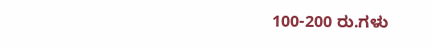100-200 ರು.ಗಳು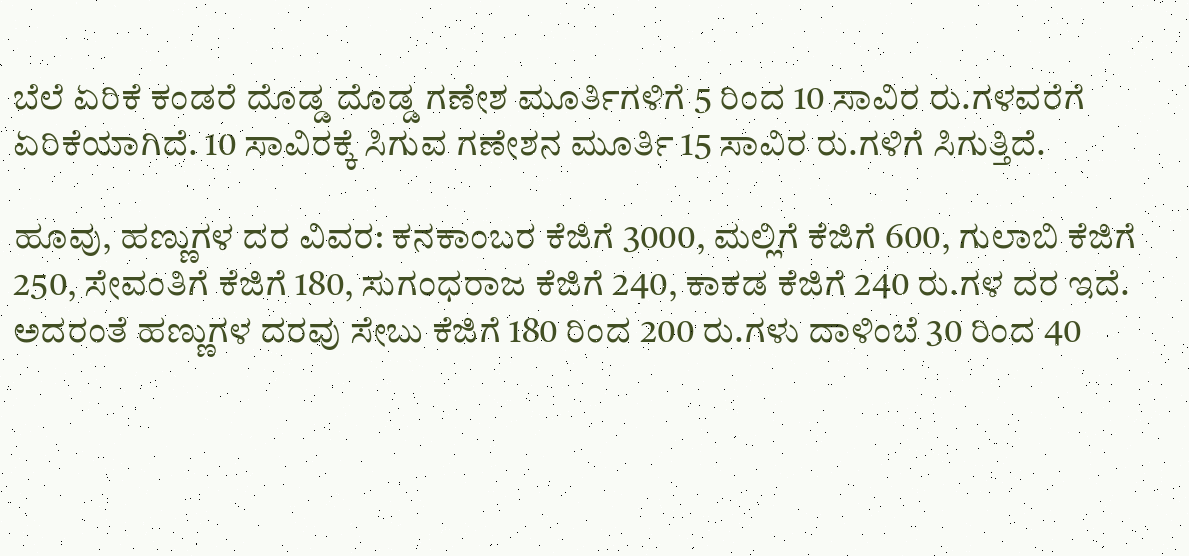ಬೆಲೆ ಏರಿಕೆ ಕಂಡರೆ ದೊಡ್ಡ ದೊಡ್ಡ ಗಣೇಶ ಮೂರ್ತಿಗಳಿಗೆ 5 ರಿಂದ 10 ಸಾವಿರ ರು.ಗಳವರೆಗೆ ಏರಿಕೆಯಾಗಿದೆ. 10 ಸಾವಿರಕ್ಕೆ ಸಿಗುವ ಗಣೇಶನ ಮೂರ್ತಿ 15 ಸಾವಿರ ರು.ಗಳಿಗೆ ಸಿಗುತ್ತಿದೆ.

ಹೂವು, ಹಣ್ಣುಗಳ ದರ ವಿವರ: ಕನಕಾಂಬರ ಕೆಜಿಗೆ 3000, ಮಲ್ಲಿಗೆ ಕೆಜಿಗೆ 600, ಗುಲಾಬಿ ಕೆಜಿಗೆ 250, ಸೇವಂತಿಗೆ ಕೆಜಿಗೆ 180, ಸುಗಂಧರಾಜ ಕೆಜಿಗೆ 240, ಕಾಕಡ ಕೆಜಿಗೆ 240 ರು.ಗಳ ದರ ಇದೆ. ಅದರಂತೆ ಹಣ್ಣುಗಳ ದರವು ಸೇಬು ಕೆಜಿಗೆ 180 ರಿಂದ 200 ರು.ಗಳು ದಾಳಿಂಬೆ 30 ರಿಂದ 40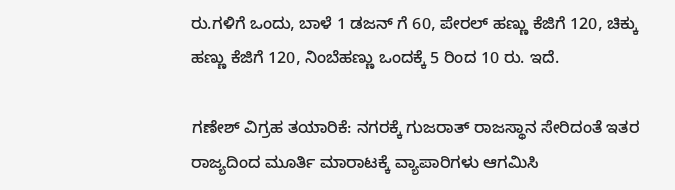ರು.ಗಳಿಗೆ ಒಂದು, ಬಾಳೆ 1 ಡಜನ್ ಗೆ 60, ಪೇರಲ್ ಹಣ್ಣು ಕೆಜಿಗೆ 120, ಚಿಕ್ಕು ಹಣ್ಣು ಕೆಜಿಗೆ 120, ನಿಂಬೆಹಣ್ಣು ಒಂದಕ್ಕೆ 5 ರಿಂದ 10 ರು. ಇದೆ.

ಗಣೇಶ್ ವಿಗ್ರಹ ತಯಾರಿಕೆ: ನಗರಕ್ಕೆ ಗುಜರಾತ್ ರಾಜಸ್ಥಾನ ಸೇರಿದಂತೆ ಇತರ ರಾಜ್ಯದಿಂದ ಮೂರ್ತಿ ಮಾರಾಟಕ್ಕೆ ವ್ಯಾಪಾರಿಗಳು ಆಗಮಿಸಿ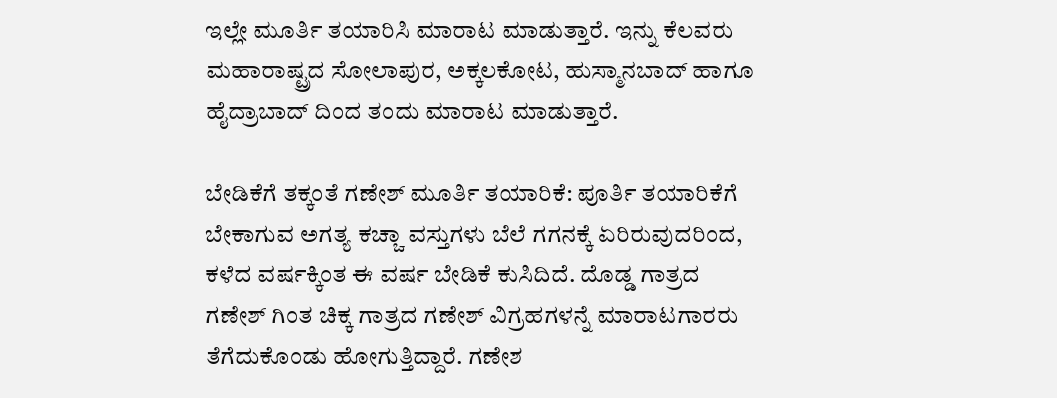ಇಲ್ಲೇ ಮೂರ್ತಿ ತಯಾರಿಸಿ ಮಾರಾಟ ಮಾಡುತ್ತಾರೆ. ಇನ್ನು ಕೆಲವರು ಮಹಾರಾಷ್ಟ್ರದ ಸೋಲಾಪುರ, ಅಕ್ಕಲಕೋಟ, ಹುಸ್ಮಾನಬಾದ್ ಹಾಗೂ ಹೈದ್ರಾಬಾದ್ ದಿಂದ ತಂದು ಮಾರಾಟ ಮಾಡುತ್ತಾರೆ.

ಬೇಡಿಕೆಗೆ ತಕ್ಕಂತೆ ಗಣೇಶ್ ಮೂರ್ತಿ ತಯಾರಿಕೆ: ಪೂರ್ತಿ ತಯಾರಿಕೆಗೆ ಬೇಕಾಗುವ ಅಗತ್ಯ ಕಚ್ಚಾ ವಸ್ತುಗಳು ಬೆಲೆ ಗಗನಕ್ಕೆ ಏರಿರುವುದರಿಂದ, ಕಳೆದ ವರ್ಷಕ್ಕಿಂತ ಈ ವರ್ಷ ಬೇಡಿಕೆ ಕುಸಿದಿದೆ. ದೊಡ್ಡ ಗಾತ್ರದ ಗಣೇಶ್ ಗಿಂತ ಚಿಕ್ಕ ಗಾತ್ರದ ಗಣೇಶ್ ವಿಗ್ರಹಗಳನ್ನೆ ಮಾರಾಟಗಾರರು ತೆಗೆದುಕೊಂಡು ಹೋಗುತ್ತಿದ್ದಾರೆ. ಗಣೇಶ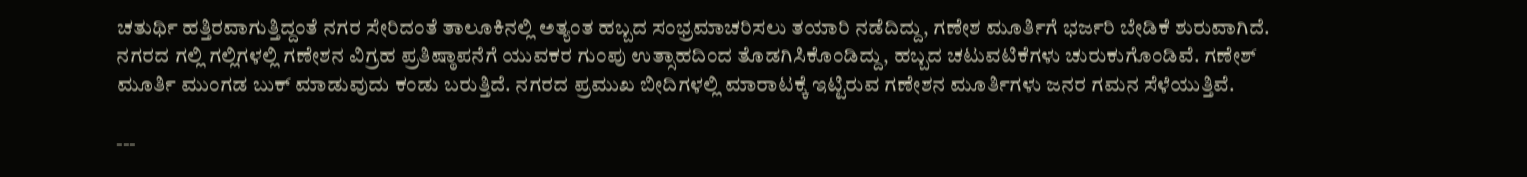ಚತುರ್ಥಿ ಹತ್ತಿರವಾಗುತ್ತಿದ್ದಂತೆ ನಗರ ಸೇರಿದಂತೆ ತಾಲೂಕಿನಲ್ಲಿ ಅತ್ಯಂತ ಹಬ್ಬದ ಸಂಭ್ರಮಾಚರಿಸಲು ತಯಾರಿ ನಡೆದಿದ್ದು, ಗಣೇಶ ಮೂರ್ತಿಗೆ ಭರ್ಜರಿ ಬೇಡಿಕೆ ಶುರುವಾಗಿದೆ. ನಗರದ ಗಲ್ಲಿ ಗಲ್ಲಿಗಳಲ್ಲಿ ಗಣೇಶನ ವಿಗ್ರಹ ಪ್ರತಿಷ್ಠಾಪನೆಗೆ ಯುವಕರ ಗುಂಪು ಉತ್ಸಾಹದಿಂದ ತೊಡಗಿಸಿಕೊಂಡಿದ್ದು, ಹಬ್ಬದ ಚಟುವಟಿಕೆಗಳು ಚುರುಕುಗೊಂಡಿವೆ. ಗಣೇಶ್ ಮೂರ್ತಿ ಮುಂಗಡ ಬುಕ್ ಮಾಡುವುದು ಕಂಡು ಬರುತ್ತಿದೆ. ನಗರದ ಪ್ರಮುಖ ಬೀದಿಗಳಲ್ಲಿ ಮಾರಾಟಕ್ಕೆ ಇಟ್ಟಿರುವ ಗಣೇಶನ ಮೂರ್ತಿಗಳು ಜನರ ಗಮನ ಸೆಳೆಯುತ್ತಿವೆ.

---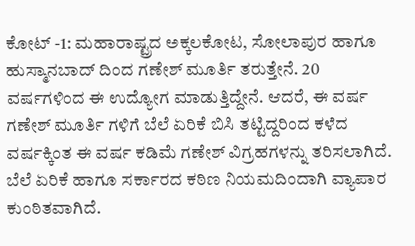ಕೋಟ್ -1: ಮಹಾರಾಷ್ಟ್ರದ ಅಕ್ಕಲಕೋಟ, ಸೋಲಾಪುರ ಹಾಗೂ ಹುಸ್ಮಾನಬಾದ್ ದಿಂದ ಗಣೇಶ್ ಮೂರ್ತಿ ತರುತ್ತೇನೆ. 20 ವರ್ಷಗಳಿಂದ ಈ ಉದ್ಯೋಗ ಮಾಡುತ್ತಿದ್ದೇನೆ. ಆದರೆ, ಈ ವರ್ಷ ಗಣೇಶ್ ಮೂರ್ತಿ ಗಳಿಗೆ ಬೆಲೆ ಏರಿಕೆ ಬಿಸಿ ತಟ್ಟಿದ್ದರಿಂದ ಕಳೆದ ವರ್ಷಕ್ಕಿಂತ ಈ ವರ್ಷ ಕಡಿಮೆ ಗಣೇಶ್ ವಿಗ್ರಹಗಳನ್ನು ತರಿಸಲಾಗಿದೆ. ಬೆಲೆ ಏರಿಕೆ ಹಾಗೂ ಸರ್ಕಾರದ ಕಠಿಣ ನಿಯಮದಿಂದಾಗಿ ವ್ಯಾಪಾರ ಕುಂಠಿತವಾಗಿದೆ.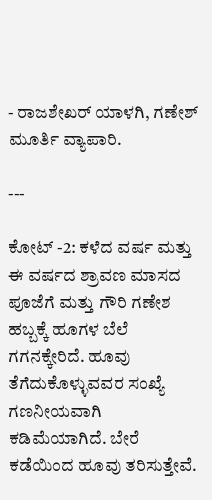- ರಾಜಶೇಖರ್ ಯಾಳಗಿ, ಗಣೇಶ್ ಮೂರ್ತಿ ವ್ಯಾಪಾರಿ.

---

ಕೋಟ್ -2: ಕಳೆದ ವರ್ಷ ಮತ್ತು ಈ ವರ್ಷದ ಶ್ರಾವಣ ಮಾಸದ ಪೂಜೆಗೆ ಮತ್ತು ಗೌರಿ ಗಣೇಶ ಹಬ್ಬಕ್ಕೆ ಹೂಗಳ ಬೆಲೆ ಗಗನಕ್ಕೇರಿದೆ. ಹೂವು ತೆಗೆದುಕೊಳ್ಳುವವರ ಸಂಖ್ಯೆ ಗಣನೀಯವಾಗಿ ಕಡಿಮೆಯಾಗಿದೆ. ಬೇರೆ ಕಡೆಯಿಂದ ಹೂವು ತರಿಸುತ್ತೇವೆ.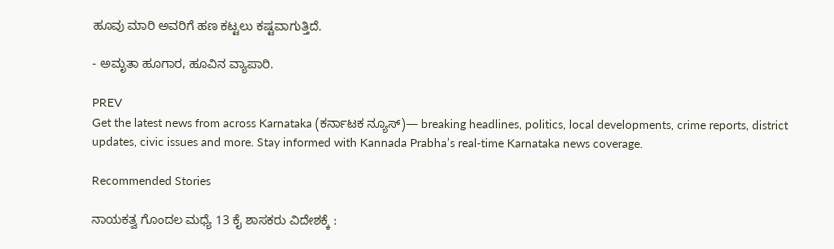ಹೂವು ಮಾರಿ ಅವರಿಗೆ ಹಣ ಕಟ್ಟಲು ಕಷ್ಟವಾಗುತ್ತಿದೆ.

- ಅಮೃತಾ ಹೂಗಾರ, ಹೂವಿನ ವ್ಯಾಪಾರಿ.

PREV
Get the latest news from across Karnataka (ಕರ್ನಾಟಕ ನ್ಯೂಸ್)— breaking headlines, politics, local developments, crime reports, district updates, civic issues and more. Stay informed with Kannada Prabha’s real‑time Karnataka news coverage.

Recommended Stories

ನಾಯಕತ್ವ ಗೊಂದಲ ಮಧ್ಯೆ 13 ಕೈ ಶಾಸಕರು ವಿದೇಶಕ್ಕೆ :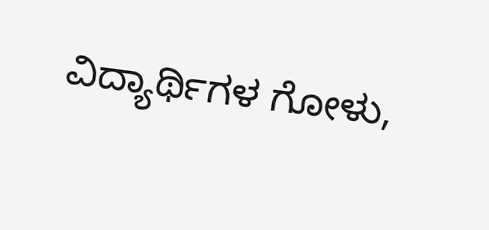ವಿದ್ಯಾರ್ಥಿಗಳ ಗೋಳು,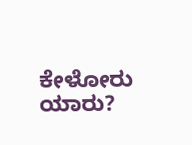ಕೇಳೋರು ಯಾರು?